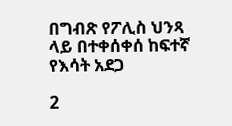በግብጽ የፖሊስ ህንጻ ላይ በተቀሰቀሰ ከፍተኛ የእሳት አደጋ

2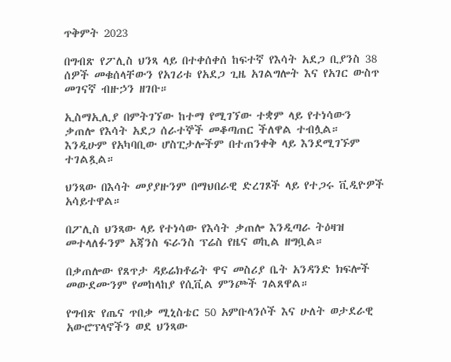ጥቅምት 2023

በግብጽ የፖሊስ ህንጻ ላይ በተቀሰቀሰ ከፍተኛ የእሳት አደጋ ቢያንስ 38 ሰዎች መቁሰላቸውን የአገሪቱ የአደጋ ጊዜ አገልግሎት እና የአገር ውስጥ መገናኛ ብዙኃን ዘገቡ።

ኢስማኢሊያ በምትገኘው ከተማ የሚገኘው ተቋም ላይ የተነሳውን ቃጠሎ የእሳት አደጋ ሰራተኞች መቆጣጠር ችለዋል ተብሏል። እንዲሁም የአካባቢው ሆስፒታሎችም በተጠንቀቅ ላይ እንደሚገኙም ተገልጿል።

ህንጻው በእሳት መያያዙንም በማህበራዊ ድረገጾች ላይ የተጋሩ ቪዲዮዎች አሳይተዋል።

በፖሊስ ህንጻው ላይ የተነሳው የእሳት ቃጠሎ እንዲጣራ ትዕዛዝ መተላለፉንም አጃንስ ፍራንስ ፕሬስ የዜና ወኪል ዘግቧል።

በቃጠሎው የጸጥታ ዳይሬክቶሬት ዋና መስሪያ ቤት አንዳንድ ክፍሎች መውደሙንም የመከላከያ የሲቪል ምንጮች ገልጸዋል።

የግብጽ የጤና ጥበቃ ሚኒስቴር 50 አምቡላንሶች እና ሁለት ወታደራዊ አውሮፕላኖችን ወደ ህንጻው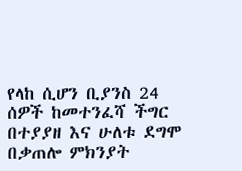የላከ ሲሆን ቢያንስ 24 ሰዎች ከመተንፈሻ ችግር በተያያዘ እና ሁለቱ ደግሞ በቃጠሎ ምክንያት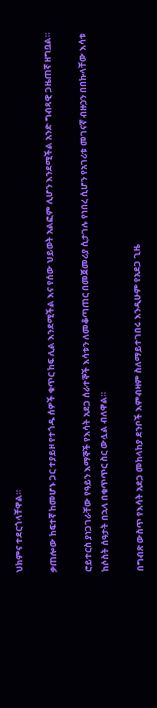ህክምና ተደርጎላቸዋል።

ቃጠሎው ከፍተኛ ከመሆኑ ጋር ተያይዞ የተጎዱ ሰዎች ቁጥር ከፍ ሊል እንደሚችል እና የሰው ህይወት አልፎም ሊሆን እንደሚችል አንድ ግብጻዊ ጋዜጠኛ ዘግቧል።

ሮይተርስ ያነጋገራቸው የዓይን እማኞች የእሳት አደጋ ሰራተኞች እሳቱን ለመቆጣጠር በመጀመሪያ ሲታገሉ የነበረ ሲሆን የአገሪቱ መገናኛ ብዙኃን በበኩላቸው እሳቱ ከሶስት ሰዓታት በኋላ በቁጥጥር ስር ውሏል ብለዋል።

በግብጽ ውስጥ የእሳት አደጋ መከላከያ ደንቦች እምብዛም ስለማይተገበሩ እንዲሁም የአደጋ ጊዜ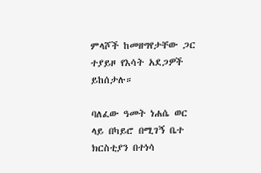ምላሾች ከመዘግየታቸው ጋር ተያይዞ የእሳት አደጋዎች ይከሰታሉ።

ባለፈው ዓመት ነሐሴ ወር ላይ በካይሮ በሚገኝ ቤተ ክርስቲያን በተነሳ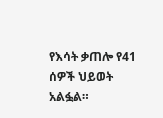የእሳት ቃጠሎ የ41 ሰዎች ህይወት አልፏል።